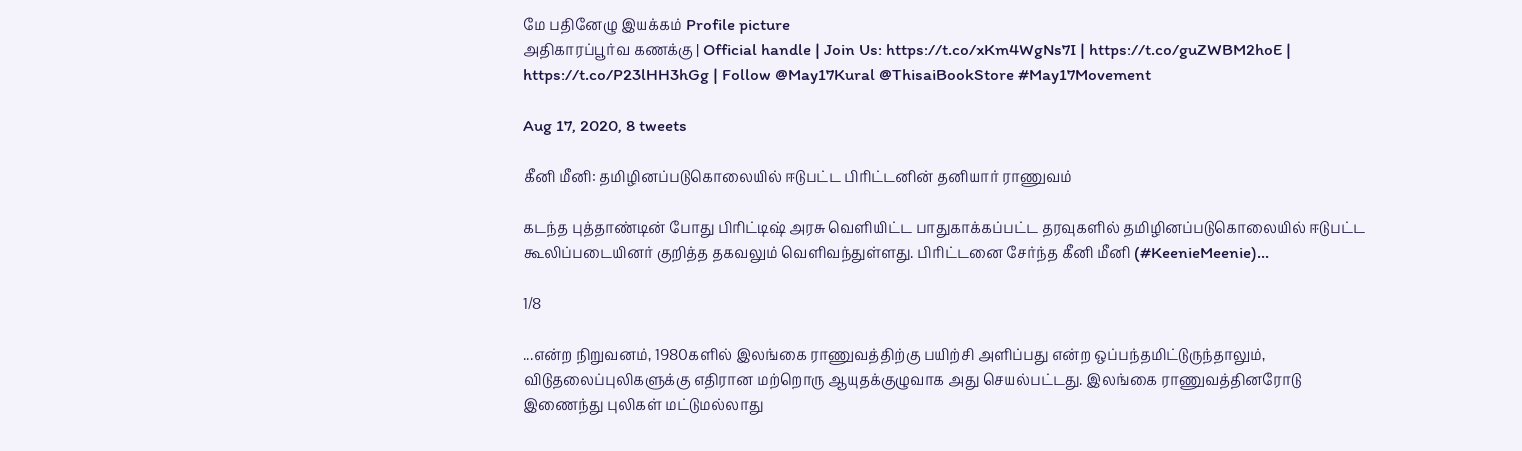மே பதினேழு இயக்கம் Profile picture
அதிகாரப்பூர்வ கணக்கு | Official handle | Join Us: https://t.co/xKm4WgNs7I | https://t.co/guZWBM2hoE | https://t.co/P23lHH3hGg | Follow @May17Kural @ThisaiBookStore #May17Movement

Aug 17, 2020, 8 tweets

கீனி மீனி: தமிழினப்படுகொலையில் ஈடுபட்ட பிரிட்டனின் தனியார் ராணுவம்

கடந்த புத்தாண்டின் போது பிரிட்டிஷ் அரசு வெளியிட்ட பாதுகாக்கப்பட்ட தரவுகளில் தமிழினப்படுகொலையில் ஈடுபட்ட கூலிப்படையினர் குறித்த தகவலும் வெளிவந்துள்ளது. பிரிட்டனை சேர்ந்த கீனி மீனி (#KeenieMeenie)...

1/8

...என்ற நிறுவனம், 1980களில் இலங்கை ராணுவத்திற்கு பயிற்சி அளிப்பது என்ற ஒப்பந்தமிட்டுருந்தாலும், விடுதலைப்புலிகளுக்கு எதிரான மற்றொரு ஆயுதக்குழுவாக அது செயல்பட்டது. இலங்கை ராணுவத்தினரோடு இணைந்து புலிகள் மட்டுமல்லாது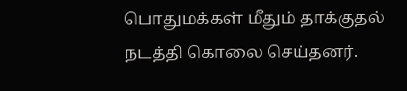பொதுமக்கள் மீதும் தாக்குதல் நடத்தி கொலை செய்தனர்.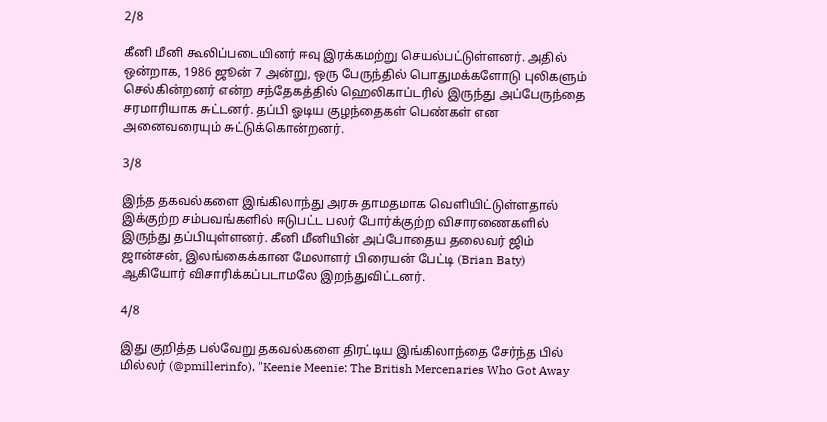2/8

கீனி மீனி கூலிப்படையினர் ஈவு இரக்கமற்று செயல்பட்டுள்ளனர். அதில் ஒன்றாக, 1986 ஜூன் 7 அன்று, ஒரு பேருந்தில் பொதுமக்களோடு புலிகளும் செல்கின்றனர் என்ற சந்தேகத்தில் ஹெலிகாப்டரில் இருந்து அப்பேருந்தை சரமாரியாக சுட்டனர். தப்பி ஓடிய குழந்தைகள் பெண்கள் என அனைவரையும் சுட்டுக்கொன்றனர்.

3/8

இந்த தகவல்களை இங்கிலாந்து அரசு தாமதமாக வெளியிட்டுள்ளதால் இக்குற்ற சம்பவங்களில் ஈடுபட்ட பலர் போர்க்குற்ற விசாரணைகளில் இருந்து தப்பியுள்ளனர். கீனி மீனியின் அப்போதைய தலைவர் ஜிம் ஜான்சன், இலங்கைக்கான மேலாளர் பிரையன் பேட்டி (Brian Baty) ஆகியோர் விசாரிக்கப்படாமலே இறந்துவிட்டனர்.

4/8

இது குறித்த பல்வேறு தகவல்களை திரட்டிய இங்கிலாந்தை சேர்ந்த பில் மில்லர் (@pmillerinfo), "Keenie Meenie: The British Mercenaries Who Got Away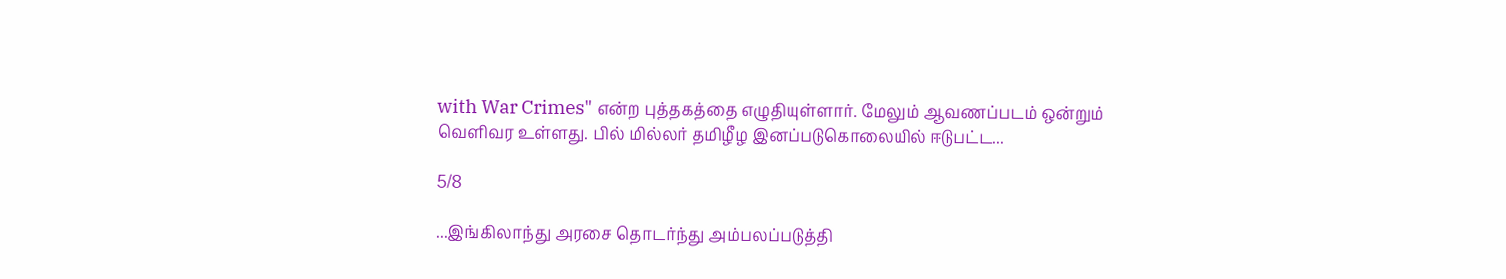with War Crimes" என்ற புத்தகத்தை எழுதியுள்ளார். மேலும் ஆவணப்படம் ஒன்றும் வெளிவர உள்ளது. பில் மில்லர் தமிழீழ இனப்படுகொலையில் ஈடுபட்ட...

5/8

...இங்கிலாந்து அரசை தொடர்ந்து அம்பலப்படுத்தி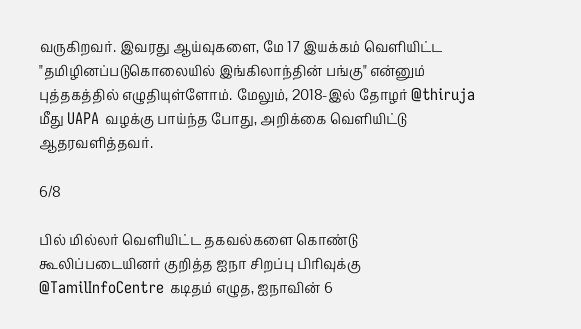வருகிறவர். இவரது ஆய்வுகளை, மே 17 இயக்கம் வெளியிட்ட "தமிழினப்படுகொலையில் இங்கிலாந்தின் பங்கு" என்னும் புத்தகத்தில் எழுதியுள்ளோம். மேலும், 2018-இல் தோழர் @thiruja மீது UAPA வழக்கு பாய்ந்த போது, அறிக்கை வெளியிட்டு ஆதரவளித்தவர்.

6/8

பில் மில்லர் வெளியிட்ட தகவல்களை கொண்டு கூலிப்படையினர் குறித்த ஐநா சிறப்பு பிரிவுக்கு @TamilInfoCentre கடிதம் எழுத, ஐநாவின் 6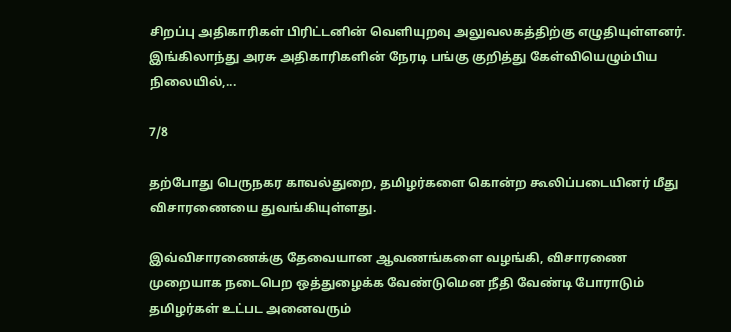சிறப்பு அதிகாரிகள் பிரிட்டனின் வெளியுறவு அலுவலகத்திற்கு எழுதியுள்ளனர். இங்கிலாந்து அரசு அதிகாரிகளின் நேரடி பங்கு குறித்து கேள்வியெழும்பிய நிலையில்,...

7/8

தற்போது பெருநகர காவல்துறை, தமிழர்களை கொன்ற கூலிப்படையினர் மீது விசாரணையை துவங்கியுள்ளது.

இவ்விசாரணைக்கு தேவையான ஆவணங்களை வழங்கி, விசாரணை முறையாக நடைபெற ஒத்துழைக்க வேண்டுமென நீதி வேண்டி போராடும் தமிழர்கள் உட்பட அனைவரும்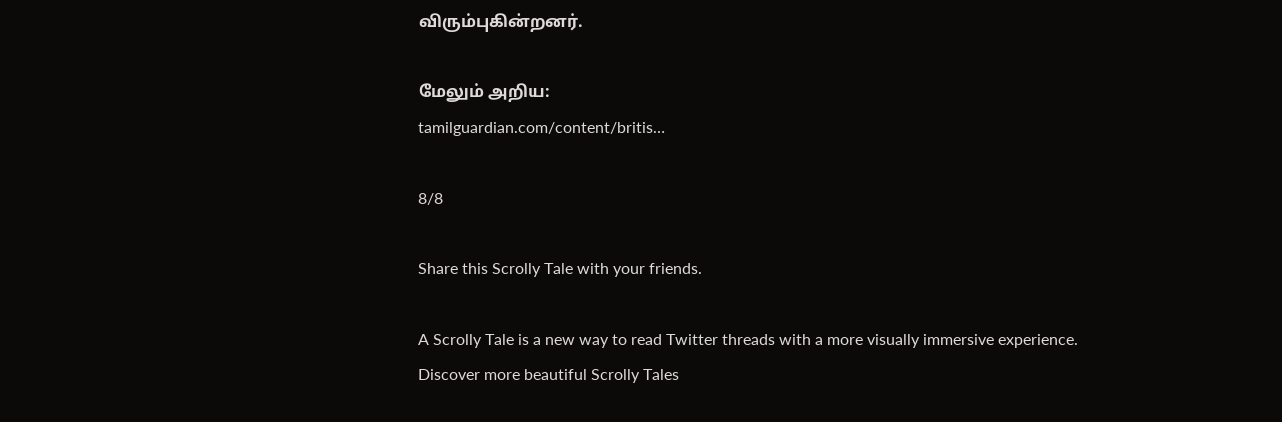விரும்புகின்றனர்.

மேலும் அறிய:
tamilguardian.com/content/britis…

8/8

Share this Scrolly Tale with your friends.

A Scrolly Tale is a new way to read Twitter threads with a more visually immersive experience.
Discover more beautiful Scrolly Tales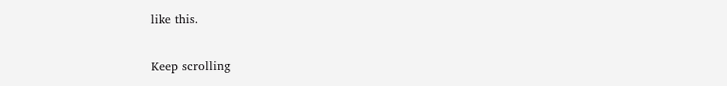like this.

Keep scrolling